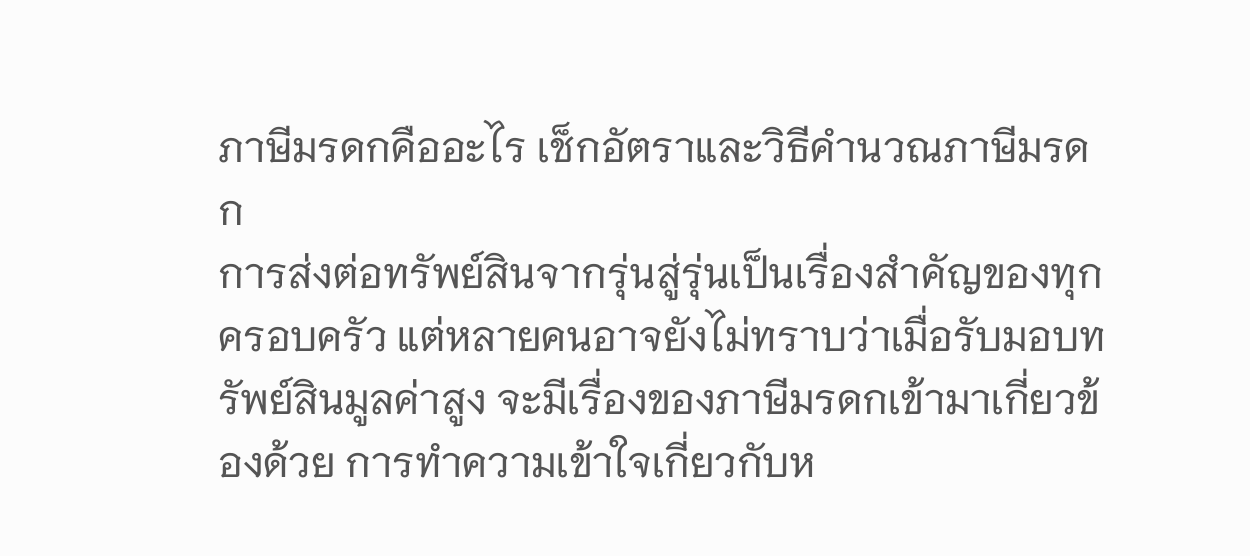ภาษีมรดกคืออะไร เช็กอัตราและวิธีคำนวณภาษีมรดก
การส่งต่อทรัพย์สินจากรุ่นสู่รุ่นเป็นเรื่องสำคัญของทุกครอบครัว แต่หลายคนอาจยังไม่ทราบว่าเมื่อรับมอบทรัพย์สินมูลค่าสูง จะมีเรื่องของภาษีมรดกเข้ามาเกี่ยวข้องด้วย การทำความเข้าใจเกี่ยวกับห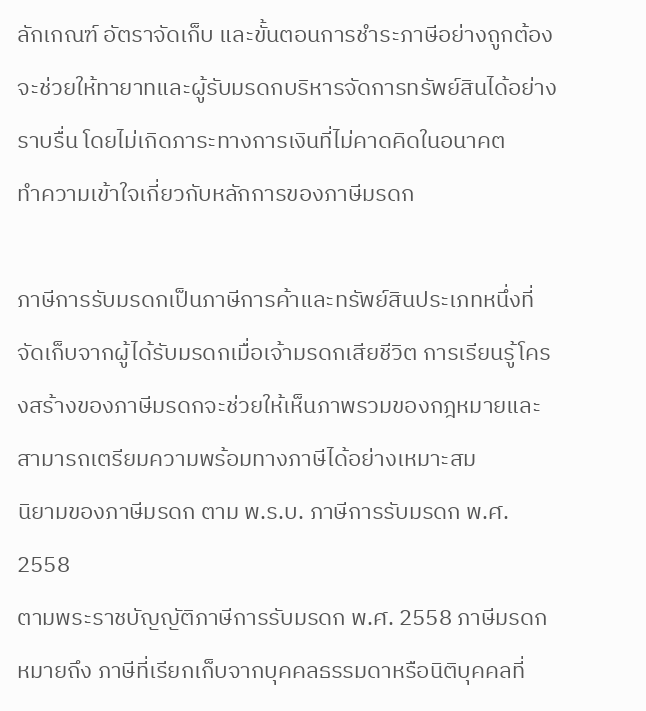ลักเกณฑ์ อัตราจัดเก็บ และขั้นตอนการชำระภาษีอย่างถูกต้อง จะช่วยให้ทายาทและผู้รับมรดกบริหารจัดการทรัพย์สินได้อย่างราบรื่น โดยไม่เกิดภาระทางการเงินที่ไม่คาดคิดในอนาคต
ทำความเข้าใจเกี่ยวกับหลักการของภาษีมรดก

ภาษีการรับมรดกเป็นภาษีการค้าและทรัพย์สินประเภทหนึ่งที่จัดเก็บจากผู้ได้รับมรดกเมื่อเจ้ามรดกเสียชีวิต การเรียนรู้โครงสร้างของภาษีมรดกจะช่วยให้เห็นภาพรวมของกฎหมายและสามารถเตรียมความพร้อมทางภาษีได้อย่างเหมาะสม
นิยามของภาษีมรดก ตาม พ.ร.บ. ภาษีการรับมรดก พ.ศ. 2558
ตามพระราชบัญญัติภาษีการรับมรดก พ.ศ. 2558 ภาษีมรดก หมายถึง ภาษีที่เรียกเก็บจากบุคคลธรรมดาหรือนิติบุคคลที่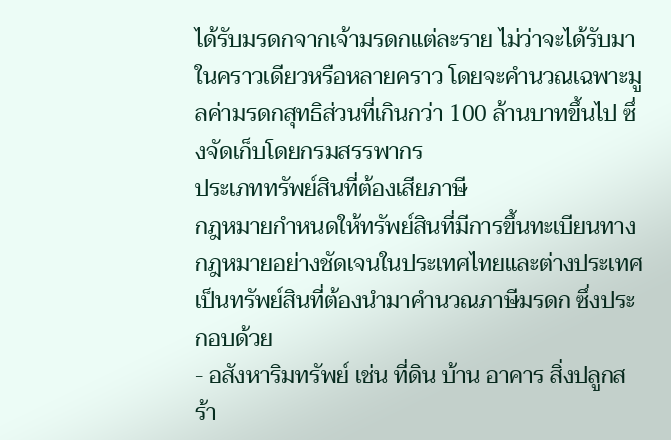ได้รับมรดกจากเจ้ามรดกแต่ละราย ไม่ว่าจะได้รับมาในคราวเดียวหรือหลายคราว โดยจะคำนวณเฉพาะมูลค่ามรดกสุทธิส่วนที่เกินกว่า 100 ล้านบาทขึ้นไป ซึ่งจัดเก็บโดยกรมสรรพากร
ประเภททรัพย์สินที่ต้องเสียภาษี
กฎหมายกำหนดให้ทรัพย์สินที่มีการขึ้นทะเบียนทางกฎหมายอย่างชัดเจนในประเทศไทยและต่างประเทศ เป็นทรัพย์สินที่ต้องนำมาคำนวณภาษีมรดก ซึ่งประกอบด้วย
- อสังหาริมทรัพย์ เช่น ที่ดิน บ้าน อาคาร สิ่งปลูกสร้า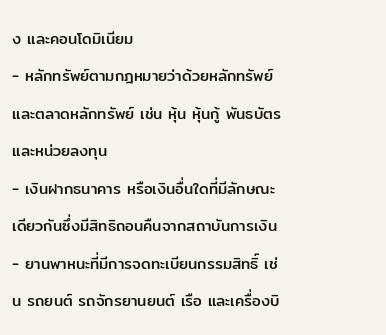ง และคอนโดมิเนียม
- หลักทรัพย์ตามกฎหมายว่าด้วยหลักทรัพย์และตลาดหลักทรัพย์ เช่น หุ้น หุ้นกู้ พันธบัตร และหน่วยลงทุน
- เงินฝากธนาคาร หรือเงินอื่นใดที่มีลักษณะเดียวกันซึ่งมีสิทธิถอนคืนจากสถาบันการเงิน
- ยานพาหนะที่มีการจดทะเบียนกรรมสิทธิ์ เช่น รถยนต์ รถจักรยานยนต์ เรือ และเครื่องบิ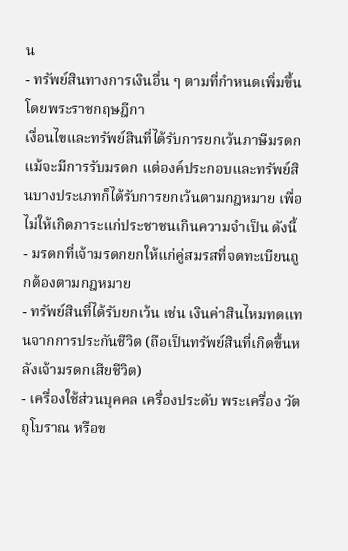น
- ทรัพย์สินทางการเงินอื่น ๆ ตามที่กำหนดเพิ่มขึ้นโดยพระราชกฤษฎีกา
เงื่อนไขและทรัพย์สินที่ได้รับการยกเว้นภาษีมรดก
แม้จะมีการรับมรดก แต่องค์ประกอบและทรัพย์สินบางประเภทก็ได้รับการยกเว้นตามกฎหมาย เพื่อไม่ให้เกิดภาระแก่ประชาชนเกินความจำเป็น ดังนี้
- มรดกที่เจ้ามรดกยกให้แก่คู่สมรสที่จดทะเบียนถูกต้องตามกฎหมาย
- ทรัพย์สินที่ได้รับยกเว้น เช่น เงินค่าสินไหมทดแทนจากการประกันชีวิต (ถือเป็นทรัพย์สินที่เกิดขึ้นหลังเจ้ามรดกเสียชีวิต)
- เครื่องใช้ส่วนบุคคล เครื่องประดับ พระเครื่อง วัตถุโบราณ หรือข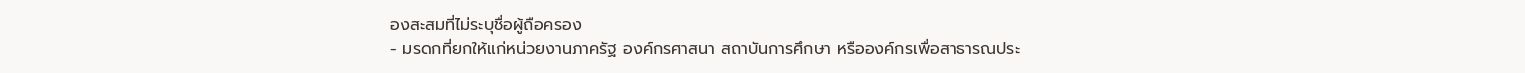องสะสมที่ไม่ระบุชื่อผู้ถือครอง
- มรดกที่ยกให้แก่หน่วยงานภาครัฐ องค์กรศาสนา สถาบันการศึกษา หรือองค์กรเพื่อสาธารณประ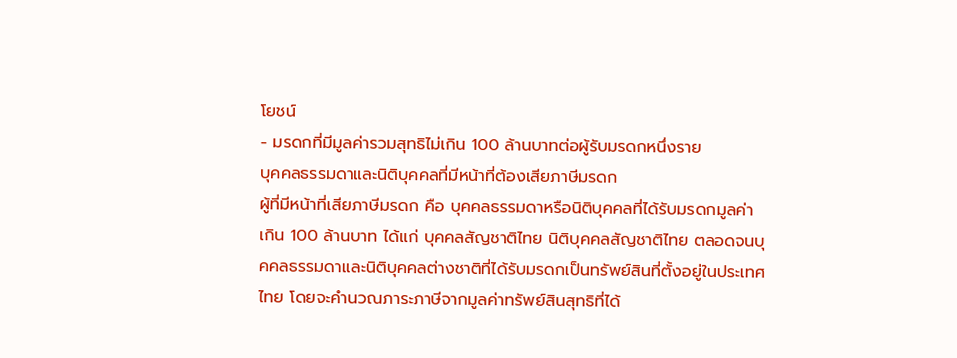โยชน์
- มรดกที่มีมูลค่ารวมสุทธิไม่เกิน 100 ล้านบาทต่อผู้รับมรดกหนึ่งราย
บุคคลธรรมดาและนิติบุคคลที่มีหน้าที่ต้องเสียภาษีมรดก
ผู้ที่มีหน้าที่เสียภาษีมรดก คือ บุคคลธรรมดาหรือนิติบุคคลที่ได้รับมรดกมูลค่าเกิน 100 ล้านบาท ได้แก่ บุคคลสัญชาติไทย นิติบุคคลสัญชาติไทย ตลอดจนบุคคลธรรมดาและนิติบุคคลต่างชาติที่ได้รับมรดกเป็นทรัพย์สินที่ตั้งอยู่ในประเทศไทย โดยจะคำนวณภาระภาษีจากมูลค่าทรัพย์สินสุทธิที่ได้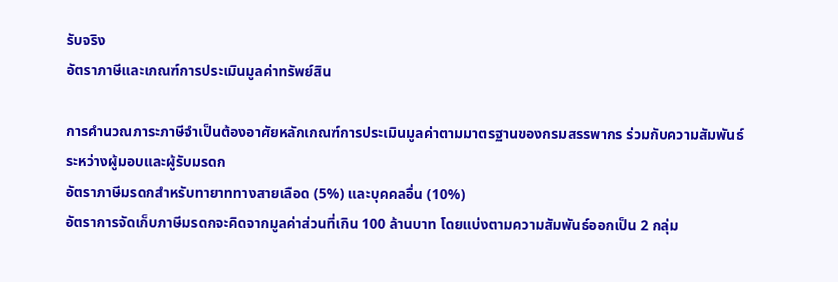รับจริง
อัตราภาษีและเกณฑ์การประเมินมูลค่าทรัพย์สิน

การคำนวณภาระภาษีจำเป็นต้องอาศัยหลักเกณฑ์การประเมินมูลค่าตามมาตรฐานของกรมสรรพากร ร่วมกับความสัมพันธ์ระหว่างผู้มอบและผู้รับมรดก
อัตราภาษีมรดกสำหรับทายาททางสายเลือด (5%) และบุคคลอื่น (10%)
อัตราการจัดเก็บภาษีมรดกจะคิดจากมูลค่าส่วนที่เกิน 100 ล้านบาท โดยแบ่งตามความสัมพันธ์ออกเป็น 2 กลุ่ม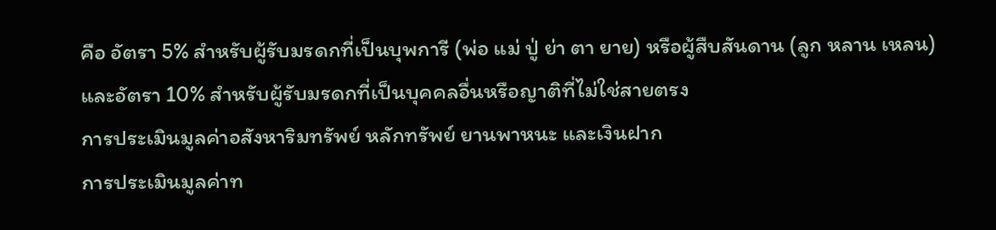คือ อัตรา 5% สำหรับผู้รับมรดกที่เป็นบุพการี (พ่อ แม่ ปู่ ย่า ตา ยาย) หรือผู้สืบสันดาน (ลูก หลาน เหลน) และอัตรา 10% สำหรับผู้รับมรดกที่เป็นบุคคลอื่นหรือญาติที่ไม่ใช่สายตรง
การประเมินมูลค่าอสังหาริมทรัพย์ หลักทรัพย์ ยานพาหนะ และเงินฝาก
การประเมินมูลค่าท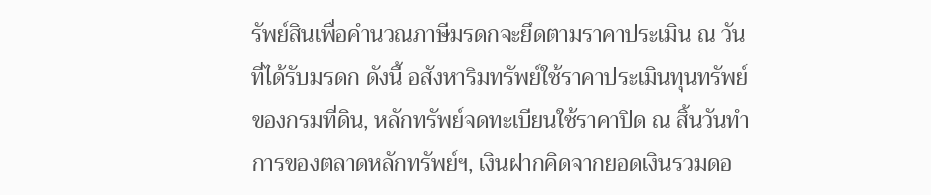รัพย์สินเพื่อคำนวณภาษีมรดกจะยึดตามราคาประเมิน ณ วันที่ได้รับมรดก ดังนี้ อสังหาริมทรัพย์ใช้ราคาประเมินทุนทรัพย์ของกรมที่ดิน, หลักทรัพย์จดทะเบียนใช้ราคาปิด ณ สิ้นวันทำการของตลาดหลักทรัพย์ฯ, เงินฝากคิดจากยอดเงินรวมดอ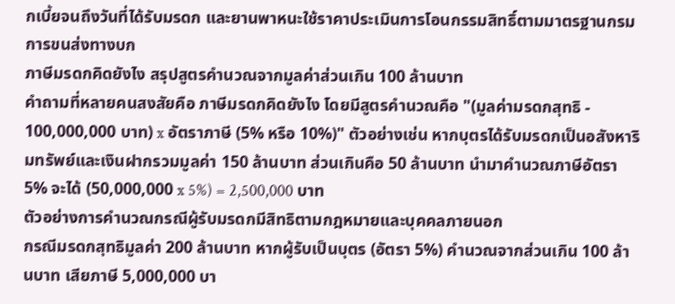กเบี้ยจนถึงวันที่ได้รับมรดก และยานพาหนะใช้ราคาประเมินการโอนกรรมสิทธิ์ตามมาตรฐานกรมการขนส่งทางบก
ภาษีมรดกคิดยังไง สรุปสูตรคำนวณจากมูลค่าส่วนเกิน 100 ล้านบาท
คำถามที่หลายคนสงสัยคือ ภาษีมรดกคิดยังไง โดยมีสูตรคำนวณคือ "(มูลค่ามรดกสุทธิ - 100,000,000 บาท) x อัตราภาษี (5% หรือ 10%)" ตัวอย่างเช่น หากบุตรได้รับมรดกเป็นอสังหาริมทรัพย์และเงินฝากรวมมูลค่า 150 ล้านบาท ส่วนเกินคือ 50 ล้านบาท นำมาคำนวณภาษีอัตรา 5% จะได้ (50,000,000 x 5%) = 2,500,000 บาท
ตัวอย่างการคำนวณกรณีผู้รับมรดกมีสิทธิตามกฎหมายและบุคคลภายนอก
กรณีมรดกสุทธิมูลค่า 200 ล้านบาท หากผู้รับเป็นบุตร (อัตรา 5%) คำนวณจากส่วนเกิน 100 ล้านบาท เสียภาษี 5,000,000 บา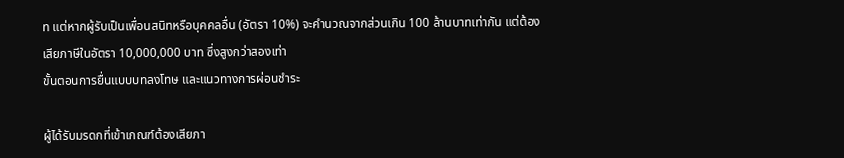ท แต่หากผู้รับเป็นเพื่อนสนิทหรือบุคคลอื่น (อัตรา 10%) จะคำนวณจากส่วนเกิน 100 ล้านบาทเท่ากัน แต่ต้องเสียภาษีในอัตรา 10,000,000 บาท ซึ่งสูงกว่าสองเท่า
ขั้นตอนการยื่นแบบบทลงโทษ และแนวทางการผ่อนชำระ

ผู้ได้รับมรดกที่เข้าเกณฑ์ต้องเสียภา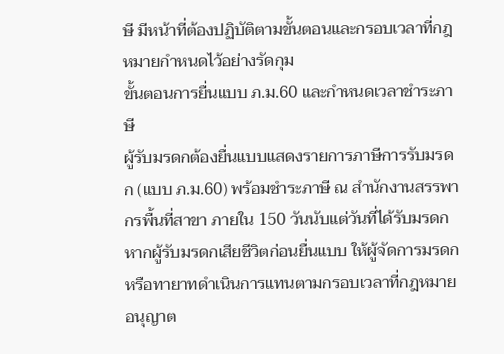ษี มีหน้าที่ต้องปฏิบัติตามขั้นตอนและกรอบเวลาที่กฎหมายกำหนดไว้อย่างรัดกุม
ขั้นตอนการยื่นแบบ ภ.ม.60 และกำหนดเวลาชำระภาษี
ผู้รับมรดกต้องยื่นแบบแสดงรายการภาษีการรับมรดก (แบบ ภ.ม.60) พร้อมชำระภาษี ณ สำนักงานสรรพากรพื้นที่สาขา ภายใน 150 วันนับแต่วันที่ได้รับมรดก หากผู้รับมรดกเสียชีวิตก่อนยื่นแบบ ให้ผู้จัดการมรดกหรือทายาทดำเนินการแทนตามกรอบเวลาที่กฎหมายอนุญาต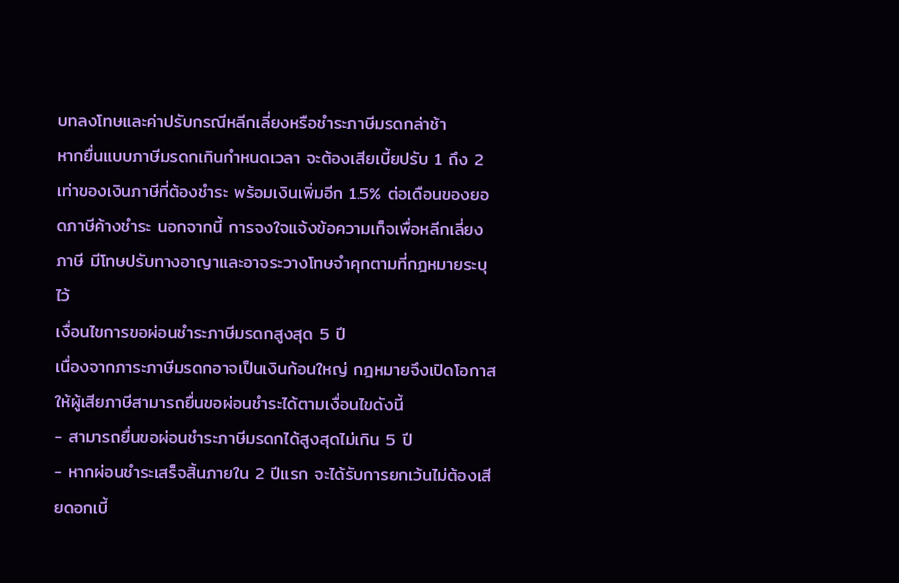บทลงโทษและค่าปรับกรณีหลีกเลี่ยงหรือชำระภาษีมรดกล่าช้า
หากยื่นแบบภาษีมรดกเกินกำหนดเวลา จะต้องเสียเบี้ยปรับ 1 ถึง 2 เท่าของเงินภาษีที่ต้องชำระ พร้อมเงินเพิ่มอีก 1.5% ต่อเดือนของยอดภาษีค้างชำระ นอกจากนี้ การจงใจแจ้งข้อความเท็จเพื่อหลีกเลี่ยงภาษี มีโทษปรับทางอาญาและอาจระวางโทษจำคุกตามที่กฎหมายระบุไว้
เงื่อนไขการขอผ่อนชำระภาษีมรดกสูงสุด 5 ปี
เนื่องจากภาระภาษีมรดกอาจเป็นเงินก้อนใหญ่ กฎหมายจึงเปิดโอกาสให้ผู้เสียภาษีสามารถยื่นขอผ่อนชำระได้ตามเงื่อนไขดังนี้
- สามารถยื่นขอผ่อนชำระภาษีมรดกได้สูงสุดไม่เกิน 5 ปี
- หากผ่อนชำระเสร็จสิ้นภายใน 2 ปีแรก จะได้รับการยกเว้นไม่ต้องเสียดอกเบี้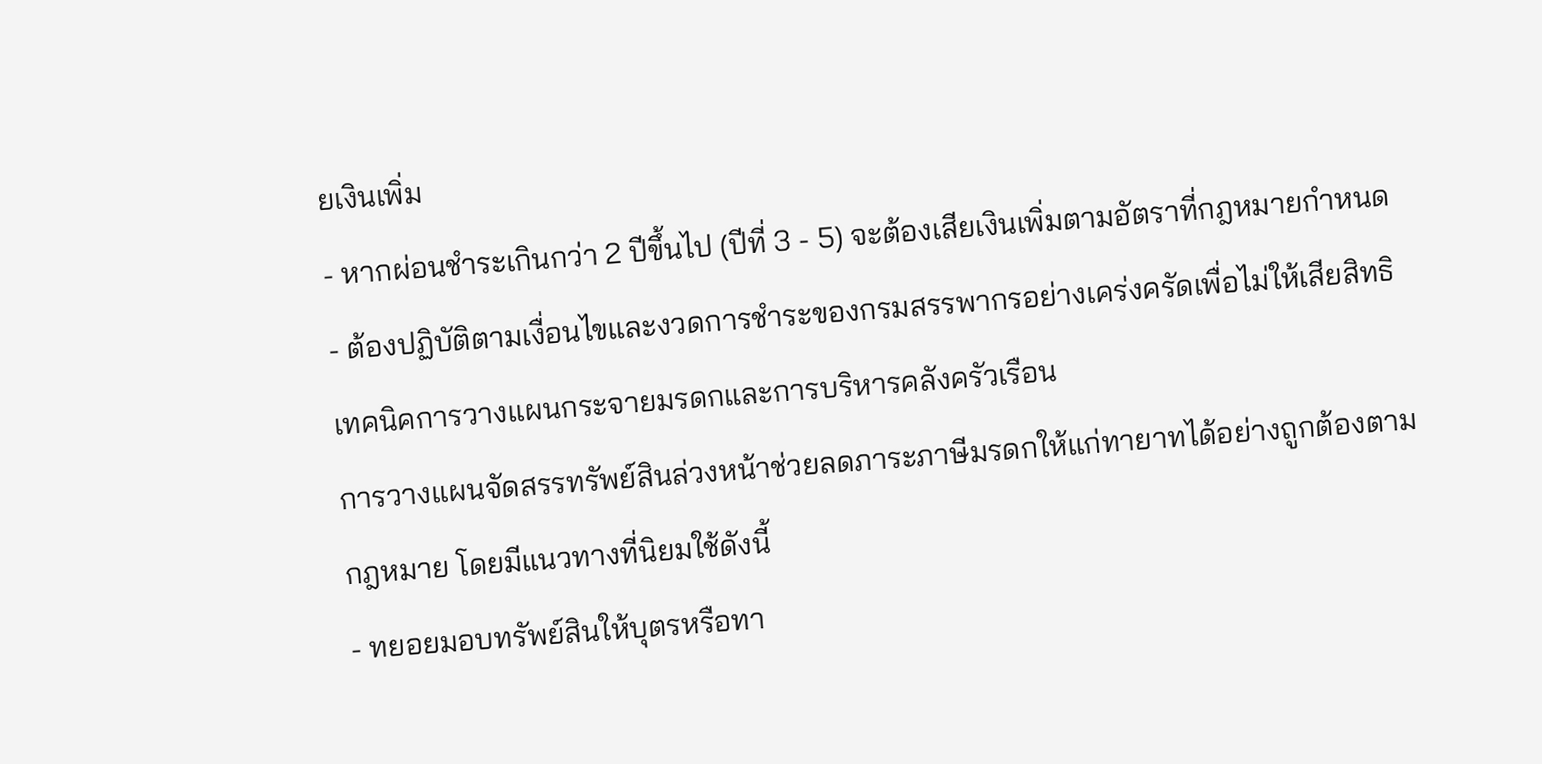ยเงินเพิ่ม
- หากผ่อนชำระเกินกว่า 2 ปีขึ้นไป (ปีที่ 3 - 5) จะต้องเสียเงินเพิ่มตามอัตราที่กฎหมายกำหนด
- ต้องปฏิบัติตามเงื่อนไขและงวดการชำระของกรมสรรพากรอย่างเคร่งครัดเพื่อไม่ให้เสียสิทธิ
เทคนิคการวางแผนกระจายมรดกและการบริหารคลังครัวเรือน
การวางแผนจัดสรรทรัพย์สินล่วงหน้าช่วยลดภาระภาษีมรดกให้แก่ทายาทได้อย่างถูกต้องตามกฎหมาย โดยมีแนวทางที่นิยมใช้ดังนี้
- ทยอยมอบทรัพย์สินให้บุตรหรือทา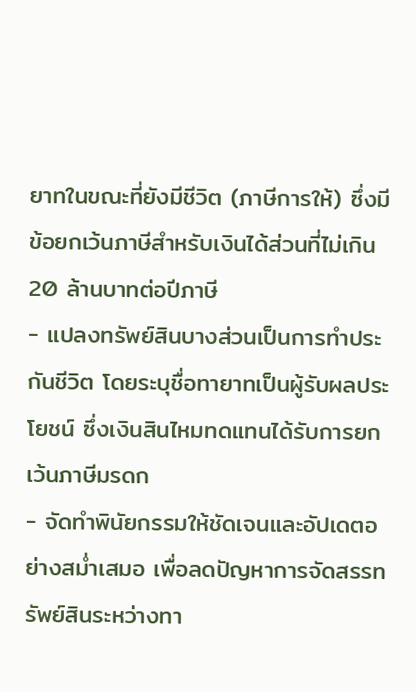ยาทในขณะที่ยังมีชีวิต (ภาษีการให้) ซึ่งมีข้อยกเว้นภาษีสำหรับเงินได้ส่วนที่ไม่เกิน 20 ล้านบาทต่อปีภาษี
- แปลงทรัพย์สินบางส่วนเป็นการทำประกันชีวิต โดยระบุชื่อทายาทเป็นผู้รับผลประโยชน์ ซึ่งเงินสินไหมทดแทนได้รับการยกเว้นภาษีมรดก
- จัดทำพินัยกรรมให้ชัดเจนและอัปเดตอย่างสม่ำเสมอ เพื่อลดปัญหาการจัดสรรทรัพย์สินระหว่างทา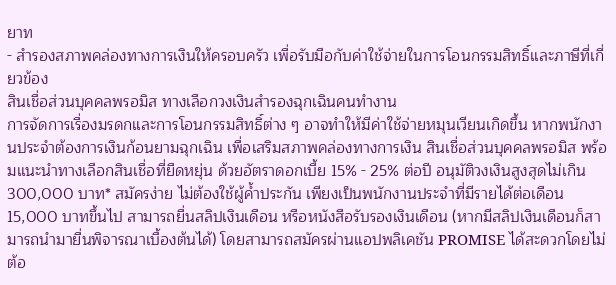ยาท
- สำรองสภาพคล่องทางการเงินให้ครอบครัว เพื่อรับมือกับค่าใช้จ่ายในการโอนกรรมสิทธิ์และภาษีที่เกี่ยวข้อง
สินเชื่อส่วนบุคคลพรอมิส ทางเลือกวงเงินสำรองฉุกเฉินคนทำงาน
การจัดการเรื่องมรดกและการโอนกรรมสิทธิ์ต่าง ๆ อาจทำให้มีค่าใช้จ่ายหมุนเวียนเกิดขึ้น หากพนักงานประจำต้องการเงินก้อนยามฉุกเฉิน เพื่อเสริมสภาพคล่องทางการเงิน สินเชื่อส่วนบุคคลพรอมิส พร้อมแนะนำทางเลือกสินเชื่อที่ยืดหยุ่น ด้วยอัตราดอกเบี้ย 15% - 25% ต่อปี อนุมัติวงเงินสูงสุดไม่เกิน 300,000 บาท* สมัครง่าย ไม่ต้องใช้ผู้ค้ำประกัน เพียงเป็นพนักงานประจำที่มีรายได้ต่อเดือน 15,000 บาทขึ้นไป สามารถยื่นสลิปเงินเดือน หรือหนังสือรับรองเงินเดือน (หากมีสลิปเงินเดือนก็สามารถนำมายื่นพิจารณาเบื้องต้นได้) โดยสามารถสมัครผ่านแอปพลิเคชัน PROMISE ได้สะดวกโดยไม่ต้อ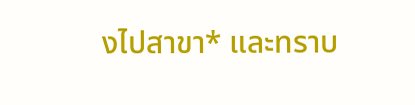งไปสาขา* และทราบ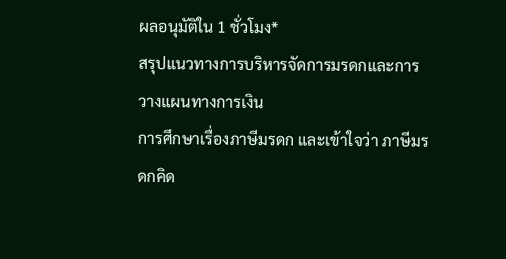ผลอนุมัติใน 1 ชั่วโมง*
สรุปแนวทางการบริหารจัดการมรดกและการวางแผนทางการเงิน
การศึกษาเรื่องภาษีมรดก และเข้าใจว่า ภาษีมรดกคิด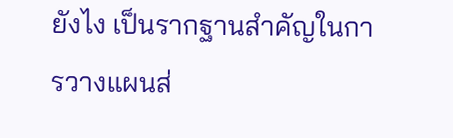ยังไง เป็นรากฐานสำคัญในการวางแผนส่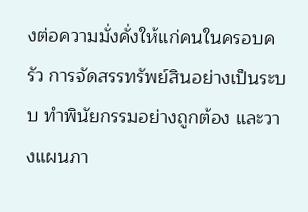งต่อความมั่งคั่งให้แก่คนในครอบครัว การจัดสรรทรัพย์สินอย่างเป็นระบบ ทำพินัยกรรมอย่างถูกต้อง และวางแผนภา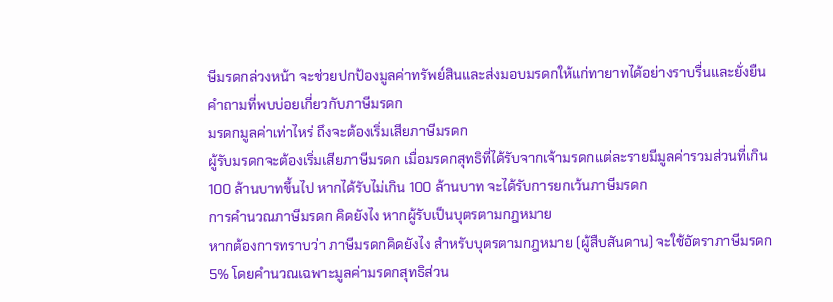ษีมรดกล่วงหน้า จะช่วยปกป้องมูลค่าทรัพย์สินและส่งมอบมรดกให้แก่ทายาทได้อย่างราบรื่นและยั่งยืน
คำถามที่พบบ่อยเกี่ยวกับภาษีมรดก
มรดกมูลค่าเท่าไหร่ ถึงจะต้องเริ่มเสียภาษีมรดก
ผู้รับมรดกจะต้องเริ่มเสียภาษีมรดก เมื่อมรดกสุทธิที่ได้รับจากเจ้ามรดกแต่ละรายมีมูลค่ารวมส่วนที่เกิน 100 ล้านบาทขึ้นไป หากได้รับไม่เกิน 100 ล้านบาท จะได้รับการยกเว้นภาษีมรดก
การคำนวณภาษีมรดก คิดยังไง หากผู้รับเป็นบุตรตามกฎหมาย
หากต้องการทราบว่า ภาษีมรดกคิดยังไง สำหรับบุตรตามกฎหมาย (ผู้สืบสันดาน) จะใช้อัตราภาษีมรดก 5% โดยคำนวณเฉพาะมูลค่ามรดกสุทธิส่วน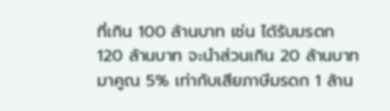ที่เกิน 100 ล้านบาท เช่น ได้รับมรดก 120 ล้านบาท จะนำส่วนเกิน 20 ล้านบาท มาคูณ 5% เท่ากับเสียภาษีมรดก 1 ล้าน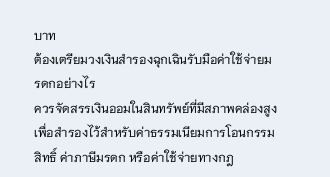บาท
ต้องเตรียมวงเงินสำรองฉุกเฉินรับมือค่าใช้จ่ายมรดกอย่างไร
ควรจัดสรรเงินออมในสินทรัพย์ที่มีสภาพคล่องสูง เพื่อสำรองไว้สำหรับค่าธรรมเนียมการโอนกรรมสิทธิ์ ค่าภาษีมรดก หรือค่าใช้จ่ายทางกฎ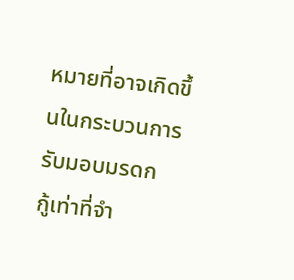หมายที่อาจเกิดขึ้นในกระบวนการรับมอบมรดก
กู้เท่าที่จำ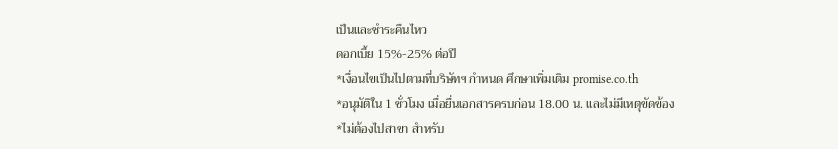เป็นและชำระคืนไหว
ดอกเบี้ย 15%-25% ต่อปี
*เงื่อนไขเป็นไปตามที่บริษัทฯ กำหนด ศึกษาเพิ่มเติม promise.co.th
*อนุมัติใน 1 ชั่วโมง เมื่อยื่นเอกสารครบก่อน 18.00 น. และไม่มีเหตุขัดข้อง
*ไม่ต้องไปสาขา สำหรับ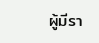ผู้มีรา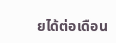ยได้ต่อเดือน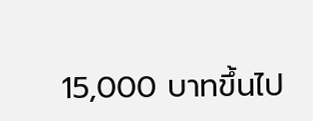15,000 บาทขึ้นไป